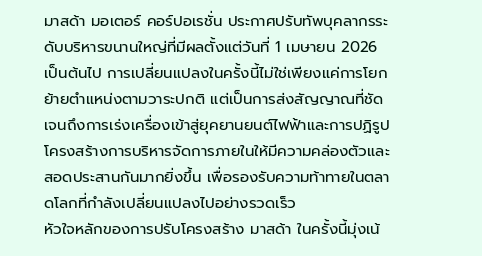มาสด้า มอเตอร์ คอร์ปอเรชั่น ประกาศปรับทัพบุคลากรระดับบริหารขนานใหญ่ที่มีผลตั้งแต่วันที่ 1 เมษายน 2026 เป็นต้นไป การเปลี่ยนแปลงในครั้งนี้ไม่ใช่เพียงแค่การโยกย้ายตำแหน่งตามวาระปกติ แต่เป็นการส่งสัญญาณที่ชัดเจนถึงการเร่งเครื่องเข้าสู่ยุคยานยนต์ไฟฟ้าและการปฏิรูปโครงสร้างการบริหารจัดการภายในให้มีความคล่องตัวและสอดประสานกันมากยิ่งขึ้น เพื่อรองรับความท้าทายในตลาดโลกที่กำลังเปลี่ยนแปลงไปอย่างรวดเร็ว
หัวใจหลักของการปรับโครงสร้าง มาสด้า ในครั้งนี้มุ่งเน้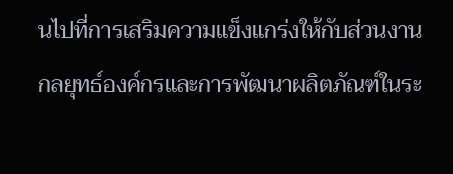นไปที่การเสริมความแข็งแกร่งให้กับส่วนงานกลยุทธ์องค์กรและการพัฒนาผลิตภัณฑ์ในระ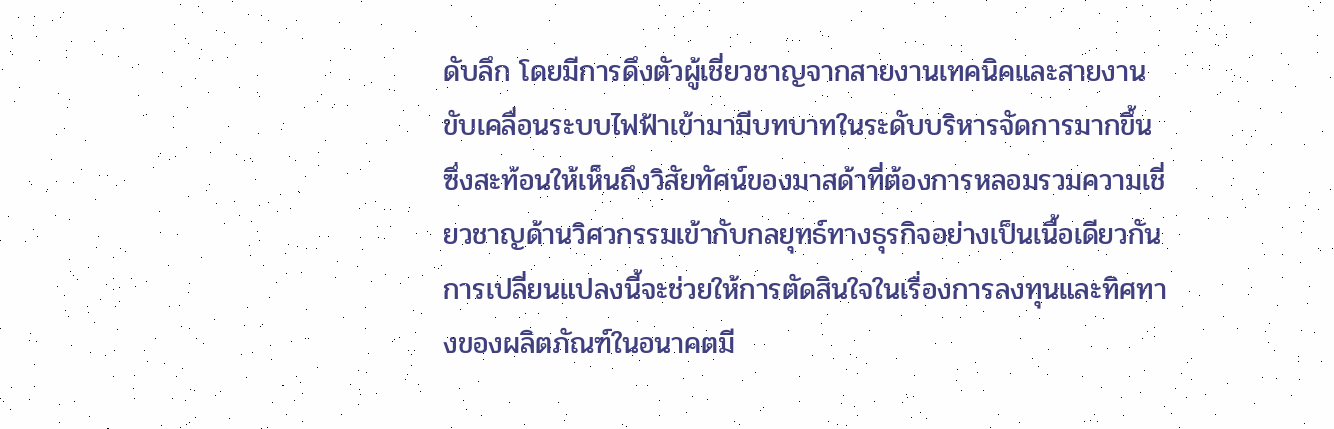ดับลึก โดยมีการดึงตัวผู้เชี่ยวชาญจากสายงานเทคนิคและสายงานขับเคลื่อนระบบไฟฟ้าเข้ามามีบทบาทในระดับบริหารจัดการมากขึ้น ซึ่งสะท้อนให้เห็นถึงวิสัยทัศน์ของมาสด้าที่ต้องการหลอมรวมความเชี่ยวชาญด้านวิศวกรรมเข้ากับกลยุทธ์ทางธุรกิจอย่างเป็นเนื้อเดียวกัน การเปลี่ยนแปลงนี้จะช่วยให้การตัดสินใจในเรื่องการลงทุนและทิศทางของผลิตภัณฑ์ในอนาคตมี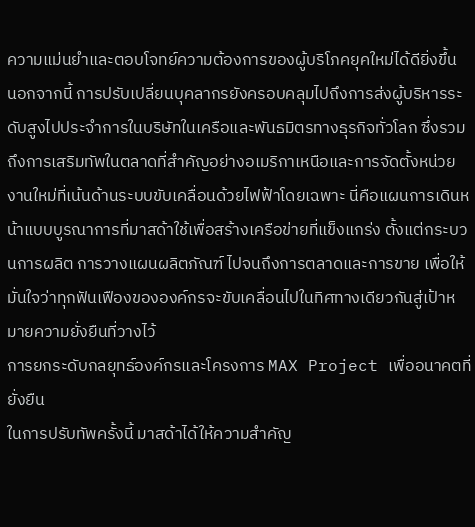ความแม่นยำและตอบโจทย์ความต้องการของผู้บริโภคยุคใหม่ได้ดียิ่งขึ้น
นอกจากนี้ การปรับเปลี่ยนบุคลากรยังครอบคลุมไปถึงการส่งผู้บริหารระดับสูงไปประจำการในบริษัทในเครือและพันธมิตรทางธุรกิจทั่วโลก ซึ่งรวมถึงการเสริมทัพในตลาดที่สำคัญอย่างอเมริกาเหนือและการจัดตั้งหน่วยงานใหม่ที่เน้นด้านระบบขับเคลื่อนด้วยไฟฟ้าโดยเฉพาะ นี่คือแผนการเดินหน้าแบบบูรณาการที่มาสด้าใช้เพื่อสร้างเครือข่ายที่แข็งแกร่ง ตั้งแต่กระบวนการผลิต การวางแผนผลิตภัณฑ์ ไปจนถึงการตลาดและการขาย เพื่อให้มั่นใจว่าทุกฟันเฟืองขององค์กรจะขับเคลื่อนไปในทิศทางเดียวกันสู่เป้าหมายความยั่งยืนที่วางไว้
การยกระดับกลยุทธ์องค์กรและโครงการ MAX Project เพื่ออนาคตที่ยั่งยืน
ในการปรับทัพครั้งนี้ มาสด้าได้ให้ความสำคัญ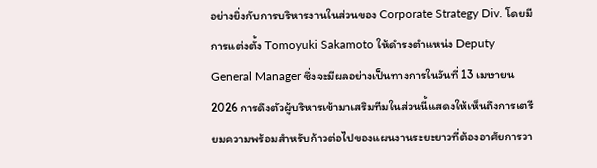อย่างยิ่งกับการบริหารงานในส่วนของ Corporate Strategy Div. โดยมีการแต่งตั้ง Tomoyuki Sakamoto ให้ดำรงตำแหน่ง Deputy General Manager ซึ่งจะมีผลอย่างเป็นทางการในวันที่ 13 เมษายน 2026 การดึงตัวผู้บริหารเข้ามาเสริมทีมในส่วนนี้แสดงให้เห็นถึงการเตรียมความพร้อมสำหรับก้าวต่อไปของแผนงานระยะยาวที่ต้องอาศัยการวา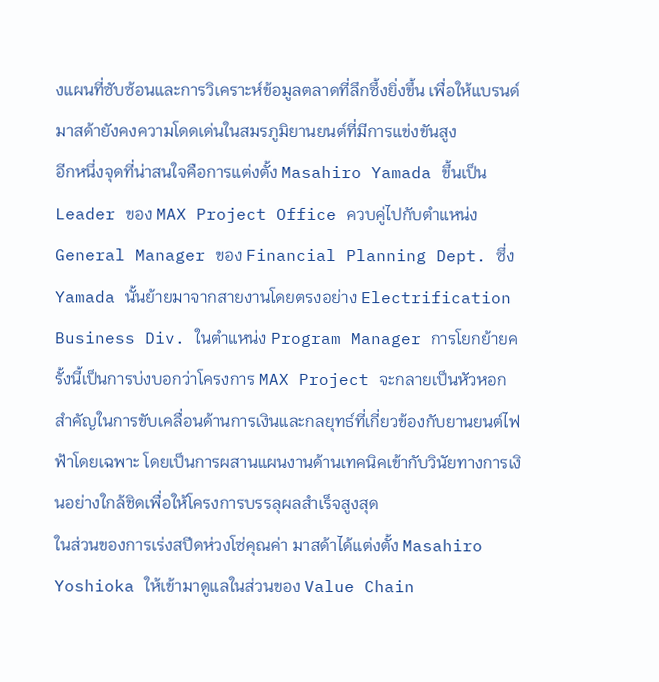งแผนที่ซับซ้อนและการวิเคราะห์ข้อมูลตลาดที่ลึกซึ้งยิ่งขึ้น เพื่อให้แบรนด์มาสด้ายังคงความโดดเด่นในสมรภูมิยานยนต์ที่มีการแข่งขันสูง
อีกหนึ่งจุดที่น่าสนใจคือการแต่งตั้ง Masahiro Yamada ขึ้นเป็น Leader ของ MAX Project Office ควบคู่ไปกับตำแหน่ง General Manager ของ Financial Planning Dept. ซึ่ง Yamada นั้นย้ายมาจากสายงานโดยตรงอย่าง Electrification Business Div. ในตำแหน่ง Program Manager การโยกย้ายครั้งนี้เป็นการบ่งบอกว่าโครงการ MAX Project จะกลายเป็นหัวหอกสำคัญในการขับเคลื่อนด้านการเงินและกลยุทธ์ที่เกี่ยวข้องกับยานยนต์ไฟฟ้าโดยเฉพาะ โดยเป็นการผสานแผนงานด้านเทคนิคเข้ากับวินัยทางการเงินอย่างใกล้ชิดเพื่อให้โครงการบรรลุผลสำเร็จสูงสุด
ในส่วนของการเร่งสปีดห่วงโซ่คุณค่า มาสด้าได้แต่งตั้ง Masahiro Yoshioka ให้เข้ามาดูแลในส่วนของ Value Chain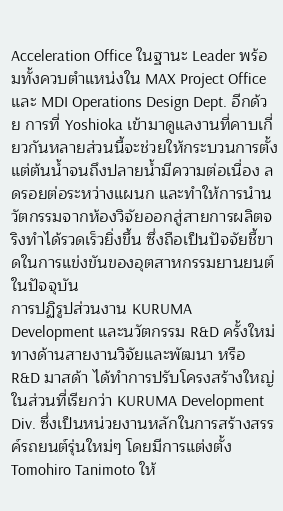Acceleration Office ในฐานะ Leader พร้อมทั้งควบตำแหน่งใน MAX Project Office และ MDI Operations Design Dept. อีกด้วย การที่ Yoshioka เข้ามาดูแลงานที่คาบเกี่ยวกันหลายส่วนนี้จะช่วยให้กระบวนการตั้งแต่ต้นน้ำจนถึงปลายน้ำมีความต่อเนื่อง ลดรอยต่อระหว่างแผนก และทำให้การนำนวัตกรรมจากห้องวิจัยออกสู่สายการผลิตจริงทำได้รวดเร็วยิ่งขึ้น ซึ่งถือเป็นปัจจัยชี้ขาดในการแข่งขันของอุตสาหกรรมยานยนต์ในปัจจุบัน
การปฏิรูปส่วนงาน KURUMA Development และนวัตกรรม R&D ครั้งใหม่
ทางด้านสายงานวิจัยและพัฒนา หรือ R&D มาสด้า ได้ทำการปรับโครงสร้างใหญ่ในส่วนที่เรียกว่า KURUMA Development Div. ซึ่งเป็นหน่วยงานหลักในการสร้างสรรค์รถยนต์รุ่นใหม่ๆ โดยมีการแต่งตั้ง Tomohiro Tanimoto ให้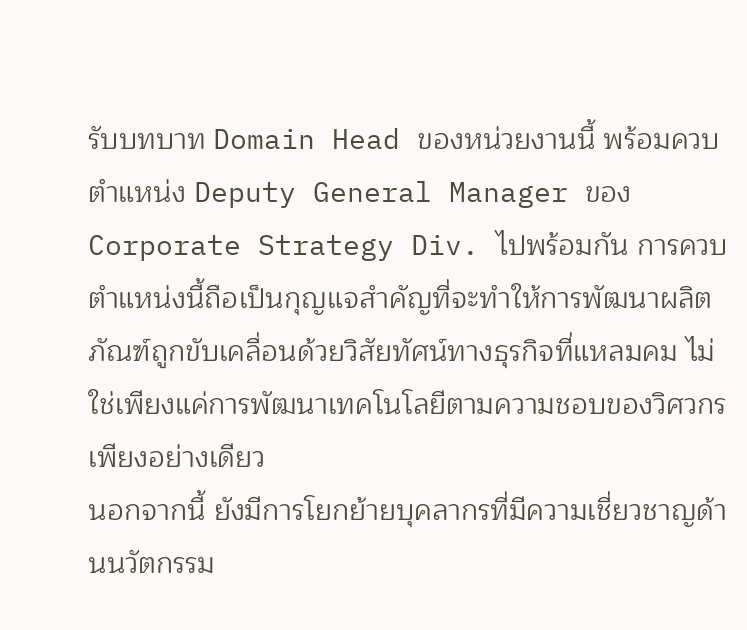รับบทบาท Domain Head ของหน่วยงานนี้ พร้อมควบตำแหน่ง Deputy General Manager ของ Corporate Strategy Div. ไปพร้อมกัน การควบตำแหน่งนี้ถือเป็นกุญแจสำคัญที่จะทำให้การพัฒนาผลิตภัณฑ์ถูกขับเคลื่อนด้วยวิสัยทัศน์ทางธุรกิจที่แหลมคม ไม่ใช่เพียงแค่การพัฒนาเทคโนโลยีตามความชอบของวิศวกรเพียงอย่างเดียว
นอกจากนี้ ยังมีการโยกย้ายบุคลากรที่มีความเชี่ยวชาญด้านนวัตกรรม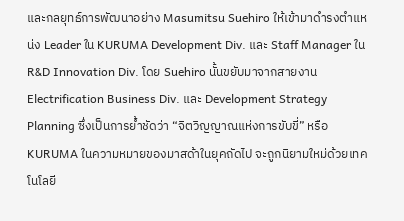และกลยุทธ์การพัฒนาอย่าง Masumitsu Suehiro ให้เข้ามาดำรงตำแหน่ง Leader ใน KURUMA Development Div. และ Staff Manager ใน R&D Innovation Div. โดย Suehiro นั้นขยับมาจากสายงาน Electrification Business Div. และ Development Strategy Planning ซึ่งเป็นการย้ำชัดว่า “จิตวิญญาณแห่งการขับขี่” หรือ KURUMA ในความหมายของมาสด้าในยุคถัดไป จะถูกนิยามใหม่ด้วยเทคโนโลยี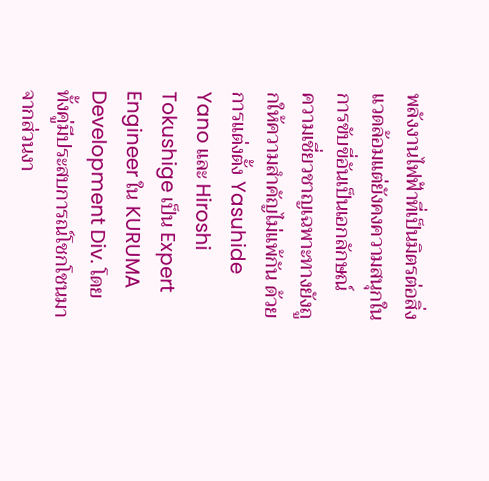พลังงานไฟฟ้าที่เป็นมิตรต่อสิ่งแวดล้อมแต่ยังคงความสนุกในการขับขี่อันเป็นเอกลักษณ์
ความเชี่ยวชาญเฉพาะทางยังถูกให้ความสำคัญไม่แพ้กัน ด้วยการแต่งตั้ง Yasuhide Yano และ Hiroshi Tokushige เป็น Expert Engineer ใน KURUMA Development Div. โดยทั้งคู่มีประสบการณ์โชกโชนมาจากส่วนงา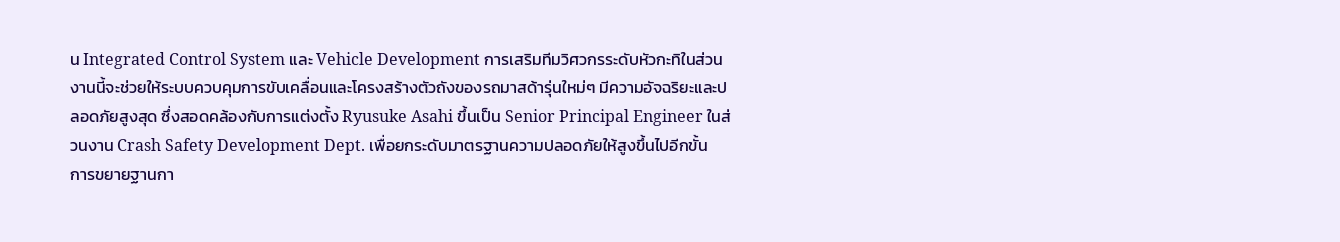น Integrated Control System และ Vehicle Development การเสริมทีมวิศวกรระดับหัวกะทิในส่วนงานนี้จะช่วยให้ระบบควบคุมการขับเคลื่อนและโครงสร้างตัวถังของรถมาสด้ารุ่นใหม่ๆ มีความอัจฉริยะและปลอดภัยสูงสุด ซึ่งสอดคล้องกับการแต่งตั้ง Ryusuke Asahi ขึ้นเป็น Senior Principal Engineer ในส่วนงาน Crash Safety Development Dept. เพื่อยกระดับมาตรฐานความปลอดภัยให้สูงขึ้นไปอีกขั้น
การขยายฐานกา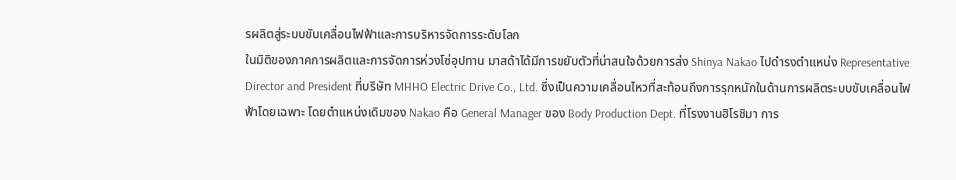รผลิตสู่ระบบขับเคลื่อนไฟฟ้าและการบริหารจัดการระดับโลก
ในมิติของภาคการผลิตและการจัดการห่วงโซ่อุปทาน มาสด้าได้มีการขยับตัวที่น่าสนใจด้วยการส่ง Shinya Nakao ไปดำรงตำแหน่ง Representative Director and President ที่บริษัท MHHO Electric Drive Co., Ltd. ซึ่งเป็นความเคลื่อนไหวที่สะท้อนถึงการรุกหนักในด้านการผลิตระบบขับเคลื่อนไฟฟ้าโดยเฉพาะ โดยตำแหน่งเดิมของ Nakao คือ General Manager ของ Body Production Dept. ที่โรงงานฮิโรชิมา การ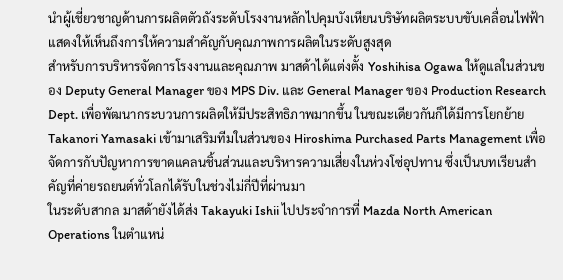นำผู้เชี่ยวชาญด้านการผลิตตัวถังระดับโรงงานหลักไปคุมบังเหียนบริษัทผลิตระบบขับเคลื่อนไฟฟ้าแสดงให้เห็นถึงการให้ความสำคัญกับคุณภาพการผลิตในระดับสูงสุด
สำหรับการบริหารจัดการโรงงานและคุณภาพ มาสด้าได้แต่งตั้ง Yoshihisa Ogawa ให้ดูแลในส่วนของ Deputy General Manager ของ MPS Div. และ General Manager ของ Production Research Dept. เพื่อพัฒนากระบวนการผลิตให้มีประสิทธิภาพมากขึ้น ในขณะเดียวกันก็ได้มีการโยกย้าย Takanori Yamasaki เข้ามาเสริมทีมในส่วนของ Hiroshima Purchased Parts Management เพื่อจัดการกับปัญหาการขาดแคลนชิ้นส่วนและบริหารความเสี่ยงในห่วงโซ่อุปทาน ซึ่งเป็นบทเรียนสำคัญที่ค่ายรถยนต์ทั่วโลกได้รับในช่วงไม่กี่ปีที่ผ่านมา
ในระดับสากล มาสด้ายังได้ส่ง Takayuki Ishii ไปประจำการที่ Mazda North American Operations ในตำแหน่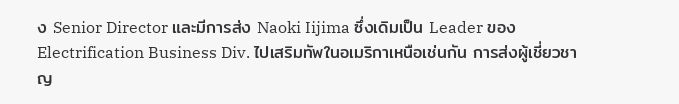ง Senior Director และมีการส่ง Naoki Iijima ซึ่งเดิมเป็น Leader ของ Electrification Business Div. ไปเสริมทัพในอเมริกาเหนือเช่นกัน การส่งผู้เชี่ยวชาญ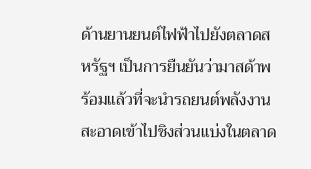ด้านยานยนต์ไฟฟ้าไปยังตลาดสหรัฐฯ เป็นการยืนยันว่ามาสด้าพร้อมแล้วที่จะนำรถยนต์พลังงานสะอาดเข้าไปชิงส่วนแบ่งในตลาด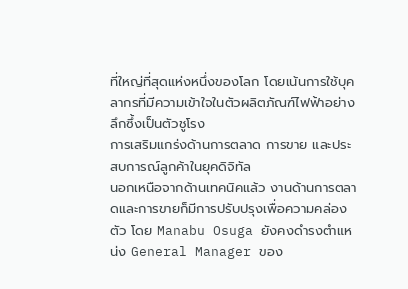ที่ใหญ่ที่สุดแห่งหนึ่งของโลก โดยเน้นการใช้บุคลากรที่มีความเข้าใจในตัวผลิตภัณฑ์ไฟฟ้าอย่างลึกซึ้งเป็นตัวชูโรง
การเสริมแกร่งด้านการตลาด การขาย และประสบการณ์ลูกค้าในยุคดิจิทัล
นอกเหนือจากด้านเทคนิคแล้ว งานด้านการตลาดและการขายก็มีการปรับปรุงเพื่อความคล่องตัว โดย Manabu Osuga ยังคงดำรงตำแหน่ง General Manager ของ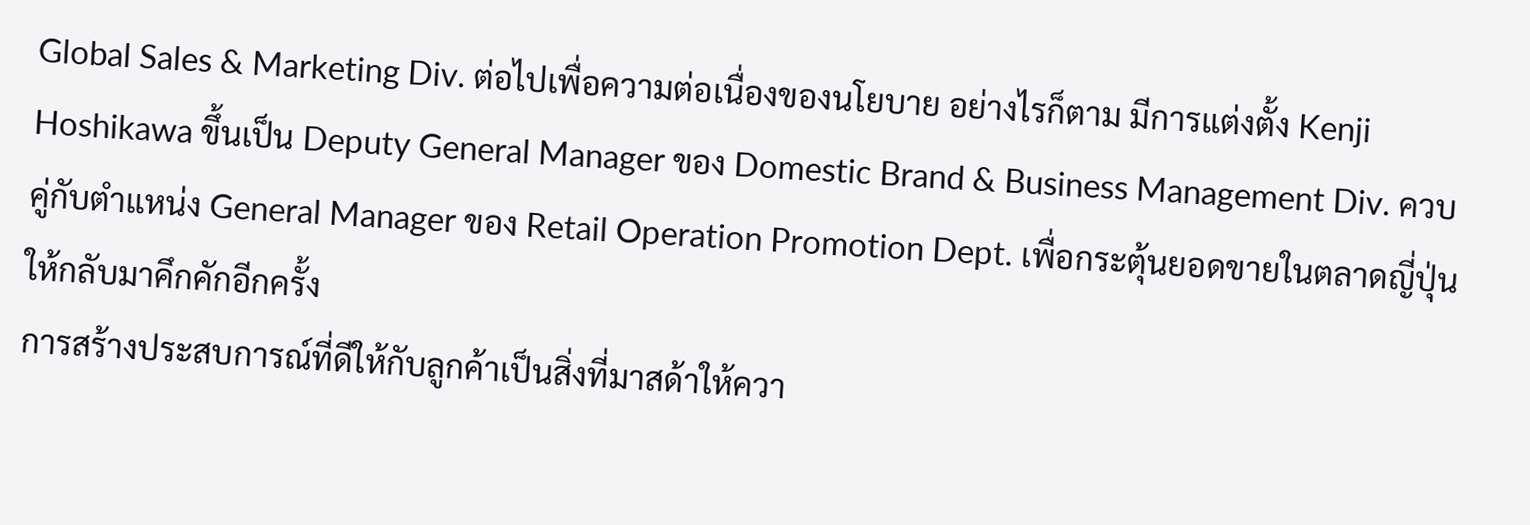Global Sales & Marketing Div. ต่อไปเพื่อความต่อเนื่องของนโยบาย อย่างไรก็ตาม มีการแต่งตั้ง Kenji Hoshikawa ขึ้นเป็น Deputy General Manager ของ Domestic Brand & Business Management Div. ควบคู่กับตำแหน่ง General Manager ของ Retail Operation Promotion Dept. เพื่อกระตุ้นยอดขายในตลาดญี่ปุ่นให้กลับมาคึกคักอีกครั้ง
การสร้างประสบการณ์ที่ดีให้กับลูกค้าเป็นสิ่งที่มาสด้าให้ควา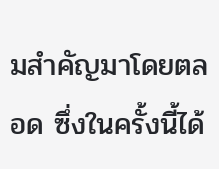มสำคัญมาโดยตลอด ซึ่งในครั้งนี้ได้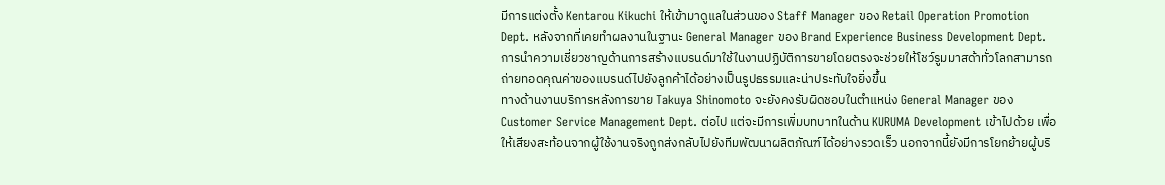มีการแต่งตั้ง Kentarou Kikuchi ให้เข้ามาดูแลในส่วนของ Staff Manager ของ Retail Operation Promotion Dept. หลังจากที่เคยทำผลงานในฐานะ General Manager ของ Brand Experience Business Development Dept. การนำความเชี่ยวชาญด้านการสร้างแบรนด์มาใช้ในงานปฏิบัติการขายโดยตรงจะช่วยให้โชว์รูมมาสด้าทั่วโลกสามารถถ่ายทอดคุณค่าของแบรนด์ไปยังลูกค้าได้อย่างเป็นรูปธรรมและน่าประทับใจยิ่งขึ้น
ทางด้านงานบริการหลังการขาย Takuya Shinomoto จะยังคงรับผิดชอบในตำแหน่ง General Manager ของ Customer Service Management Dept. ต่อไป แต่จะมีการเพิ่มบทบาทในด้าน KURUMA Development เข้าไปด้วย เพื่อให้เสียงสะท้อนจากผู้ใช้งานจริงถูกส่งกลับไปยังทีมพัฒนาผลิตภัณฑ์ได้อย่างรวดเร็ว นอกจากนี้ยังมีการโยกย้ายผู้บริ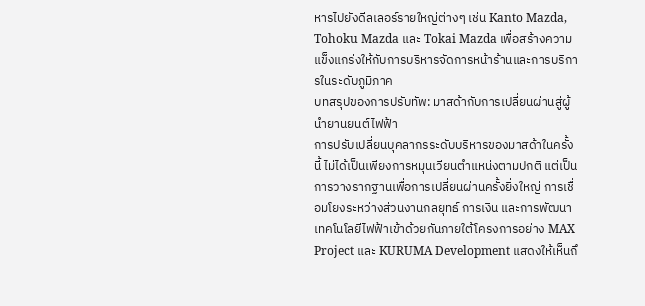หารไปยังดีลเลอร์รายใหญ่ต่างๆ เช่น Kanto Mazda, Tohoku Mazda และ Tokai Mazda เพื่อสร้างความแข็งแกร่งให้กับการบริหารจัดการหน้าร้านและการบริการในระดับภูมิภาค
บทสรุปของการปรับทัพ: มาสด้ากับการเปลี่ยนผ่านสู่ผู้นำยานยนต์ไฟฟ้า
การปรับเปลี่ยนบุคลากรระดับบริหารของมาสด้าในครั้งนี้ ไม่ได้เป็นเพียงการหมุนเวียนตำแหน่งตามปกติ แต่เป็นการวางรากฐานเพื่อการเปลี่ยนผ่านครั้งยิ่งใหญ่ การเชื่อมโยงระหว่างส่วนงานกลยุทธ์ การเงิน และการพัฒนาเทคโนโลยีไฟฟ้าเข้าด้วยกันภายใต้โครงการอย่าง MAX Project และ KURUMA Development แสดงให้เห็นถึ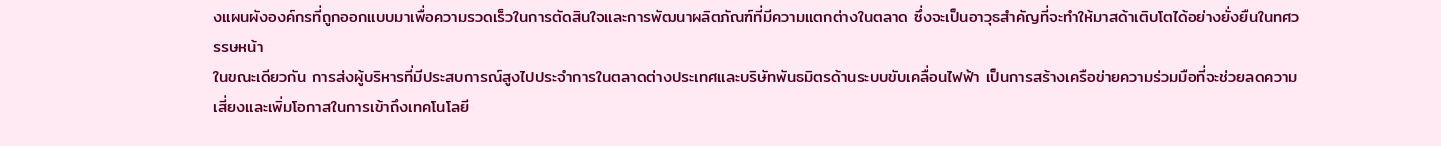งแผนผังองค์กรที่ถูกออกแบบมาเพื่อความรวดเร็วในการตัดสินใจและการพัฒนาผลิตภัณฑ์ที่มีความแตกต่างในตลาด ซึ่งจะเป็นอาวุธสำคัญที่จะทำให้มาสด้าเติบโตได้อย่างยั่งยืนในทศวรรษหน้า
ในขณะเดียวกัน การส่งผู้บริหารที่มีประสบการณ์สูงไปประจำการในตลาดต่างประเทศและบริษัทพันธมิตรด้านระบบขับเคลื่อนไฟฟ้า เป็นการสร้างเครือข่ายความร่วมมือที่จะช่วยลดความเสี่ยงและเพิ่มโอกาสในการเข้าถึงเทคโนโลยี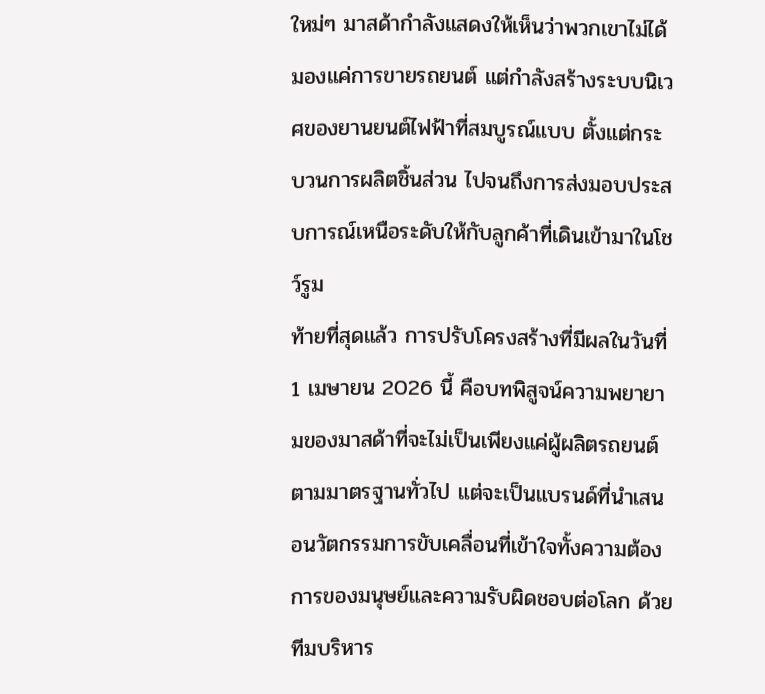ใหม่ๆ มาสด้ากำลังแสดงให้เห็นว่าพวกเขาไม่ได้มองแค่การขายรถยนต์ แต่กำลังสร้างระบบนิเวศของยานยนต์ไฟฟ้าที่สมบูรณ์แบบ ตั้งแต่กระบวนการผลิตชิ้นส่วน ไปจนถึงการส่งมอบประสบการณ์เหนือระดับให้กับลูกค้าที่เดินเข้ามาในโชว์รูม
ท้ายที่สุดแล้ว การปรับโครงสร้างที่มีผลในวันที่ 1 เมษายน 2026 นี้ คือบทพิสูจน์ความพยายามของมาสด้าที่จะไม่เป็นเพียงแค่ผู้ผลิตรถยนต์ตามมาตรฐานทั่วไป แต่จะเป็นแบรนด์ที่นำเสนอนวัตกรรมการขับเคลื่อนที่เข้าใจทั้งความต้องการของมนุษย์และความรับผิดชอบต่อโลก ด้วยทีมบริหาร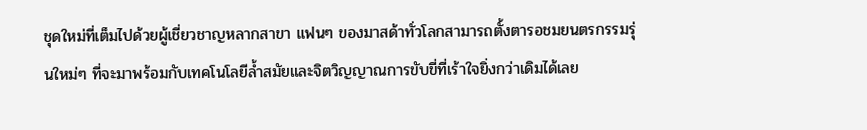ชุดใหม่ที่เต็มไปด้วยผู้เชี่ยวชาญหลากสาขา แฟนๆ ของมาสด้าทั่วโลกสามารถตั้งตารอชมยนตรกรรมรุ่นใหม่ๆ ที่จะมาพร้อมกับเทคโนโลยีล้ำสมัยและจิตวิญญาณการขับขี่ที่เร้าใจยิ่งกว่าเดิมได้เลย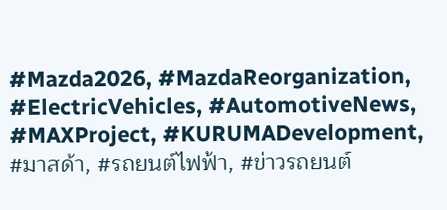#Mazda2026, #MazdaReorganization, #ElectricVehicles, #AutomotiveNews, #MAXProject, #KURUMADevelopment, #มาสด้า, #รถยนต์ไฟฟ้า, #ข่าวรถยนต์